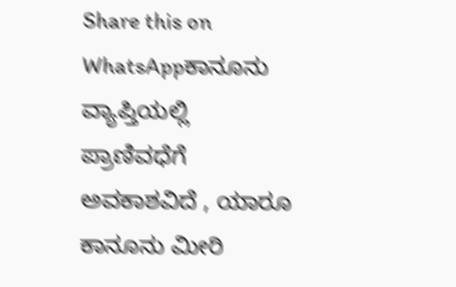Share this on WhatsAppಕಾನೂನು ವ್ಯಾಪ್ತಿಯಲ್ಲಿ ಪ್ರಾಣಿವಧೆಗೆ ಅವಕಾಶವಿದೆ , ಯಾರೂ ಕಾನೂನು ಮೀರಿ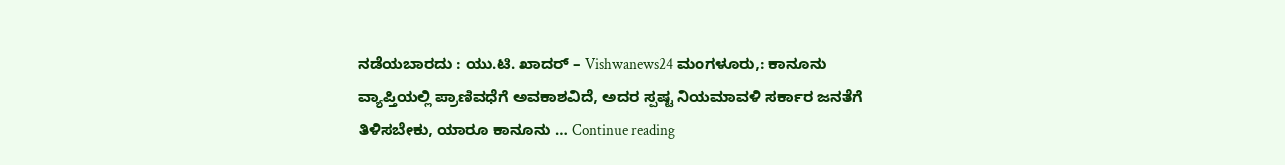ನಡೆಯಬಾರದು : ಯು.ಟಿ. ಖಾದರ್ – Vishwanews24 ಮಂಗಳೂರು,: ಕಾನೂನು ವ್ಯಾಪ್ತಿಯಲ್ಲಿ ಪ್ರಾಣಿವಧೆಗೆ ಅವಕಾಶವಿದೆ, ಅದರ ಸ್ಪಷ್ಟ ನಿಯಮಾವಳಿ ಸರ್ಕಾರ ಜನತೆಗೆ ತಿಳಿಸಬೇಕು, ಯಾರೂ ಕಾನೂನು … Continue reading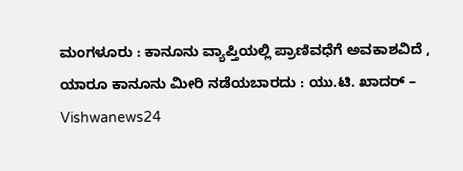ಮಂಗಳೂರು : ಕಾನೂನು ವ್ಯಾಪ್ತಿಯಲ್ಲಿ ಪ್ರಾಣಿವಧೆಗೆ ಅವಕಾಶವಿದೆ , ಯಾರೂ ಕಾನೂನು ಮೀರಿ ನಡೆಯಬಾರದು : ಯು.ಟಿ. ಖಾದರ್ – Vishwanews24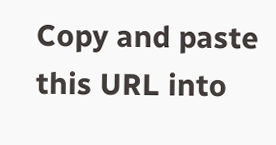Copy and paste this URL into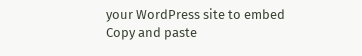your WordPress site to embed
Copy and paste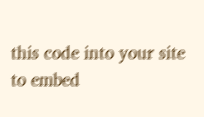this code into your site to embed